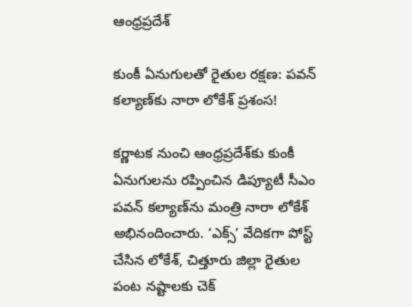ఆంధ్రప్రదేశ్

కుంకీ ఏనుగులతో రైతుల రక్షణ: పవన్‌ కల్యాణ్‌కు నారా లోకేశ్‌ ప్రశంస!

కర్ణాటక నుంచి ఆంధ్రప్రదేశ్‌కు కుంకీ ఏనుగులను రప్పించిన డిప్యూటీ సీఎం పవన్‌ కల్యాణ్‌ను మంత్రి నారా లోకేశ్‌ అభినందించారు. ‘ఎక్స్‌’ వేదికగా పోస్ట్‌ చేసిన లోకేశ్‌, చిత్తూరు జిల్లా రైతుల పంట నష్టాలకు చెక్‌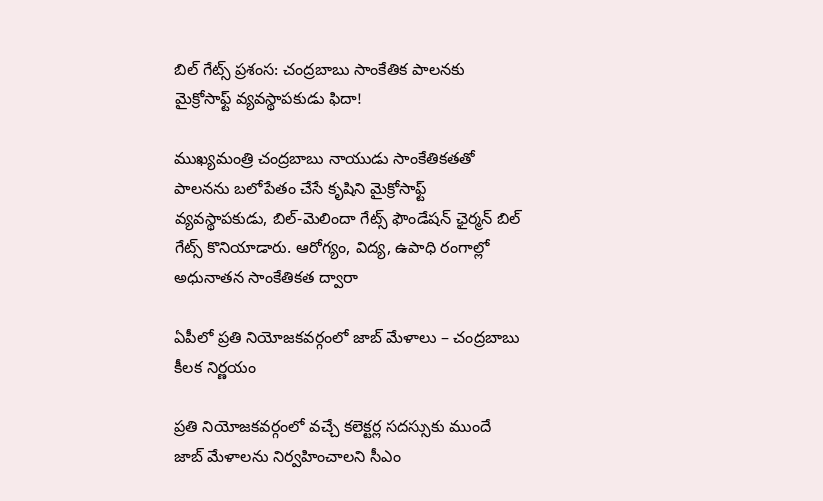బిల్‌ గేట్స్‌ ప్రశంస: చంద్రబాబు సాంకేతిక పాలనకు మైక్రోసాఫ్ట్‌ వ్యవస్థాపకుడు ఫిదా!

ముఖ్యమంత్రి చంద్రబాబు నాయుడు సాంకేతికతతో పాలనను బలోపేతం చేసే కృషిని మైక్రోసాఫ్ట్‌ వ్యవస్థాపకుడు, బిల్‌-మెలిందా గేట్స్‌ ఫౌండేషన్‌ ఛైర్మన్‌ బిల్‌ గేట్స్‌ కొనియాడారు. ఆరోగ్యం, విద్య, ఉపాధి రంగాల్లో అధునాతన సాంకేతికత ద్వారా

ఏపీలో ప్రతి నియోజకవర్గంలో జాబ్ మేళాలు – చంద్రబాబు కీలక నిర్ణయం

ప్రతి నియోజకవర్గంలో వచ్చే కలెక్టర్ల సదస్సుకు ముందే జాబ్ మేళాలను నిర్వహించాలని సీఎం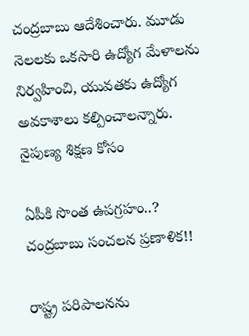చంద్రబాబు ఆదేశించారు. మూడు నెలలకు ఒకసారి ఉద్యోగ మేళాలను నిర్వహించి, యువతకు ఉద్యోగ అవకాశాలు కల్పించాలన్నారు. నైపుణ్య శిక్షణ కోసం

ఏపీకి సొంత ఉపగ్రహం..? చంద్రబాబు సంచలన ప్రణాళిక!!

రాష్ట్ర పరిపాలనను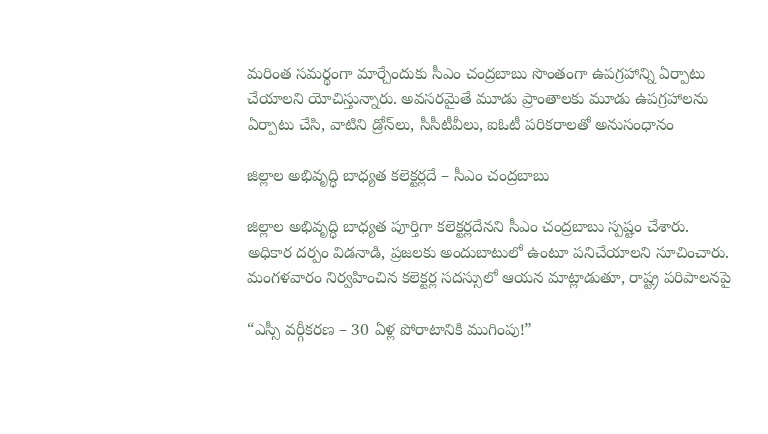మరింత సమర్థంగా మార్చేందుకు సీఎం చంద్రబాబు సొంతంగా ఉపగ్రహాన్ని ఏర్పాటు చేయాలని యోచిస్తున్నారు. అవసరమైతే మూడు ప్రాంతాలకు మూడు ఉపగ్రహాలను ఏర్పాటు చేసి, వాటిని డ్రోన్‌లు, సీసీటీవీలు, ఐఓటీ పరికరాలతో అనుసంధానం

జిల్లాల అభివృద్ధి బాధ్యత కలెక్టర్లదే – సీఎం చంద్రబాబు

జిల్లాల అభివృద్ధి బాధ్యత పూర్తిగా కలెక్టర్లదేనని సీఎం చంద్రబాబు స్పష్టం చేశారు. అధికార దర్పం విడనాడి, ప్రజలకు అందుబాటులో ఉంటూ పనిచేయాలని సూచించారు. మంగళవారం నిర్వహించిన కలెక్టర్ల సదస్సులో ఆయన మాట్లాడుతూ, రాష్ట్ర పరిపాలనపై

“ఎస్సీ వర్గీకరణ – 30 ఏళ్ల పోరాటానికి ముగింపు!”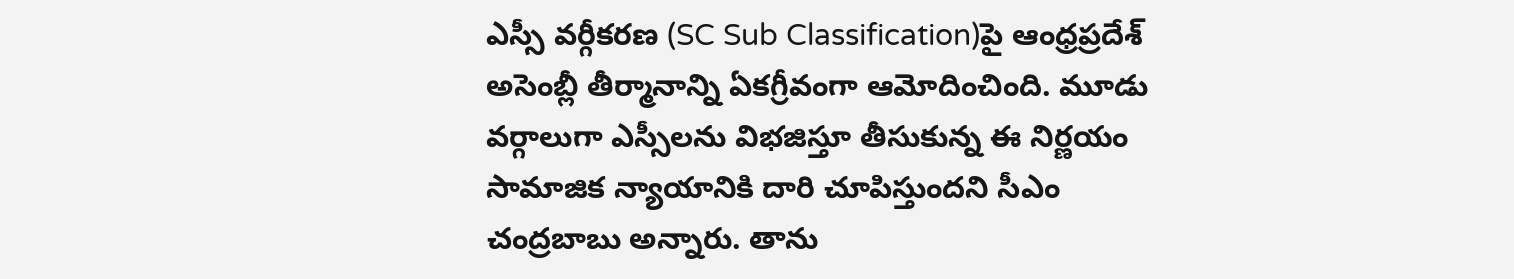ఎస్సీ వర్గీకరణ (SC Sub Classification)పై ఆంధ్రప్రదేశ్ అసెంబ్లీ తీర్మానాన్ని ఏకగ్రీవంగా ఆమోదించింది. మూడు వర్గాలుగా ఎస్సీలను విభజిస్తూ తీసుకున్న ఈ నిర్ణయం సామాజిక న్యాయానికి దారి చూపిస్తుందని సీఎం చంద్రబాబు అన్నారు. తాను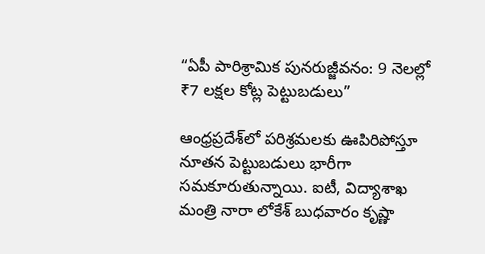“ఏపీ పారిశ్రామిక పునరుజ్జీవనం: 9 నెలల్లో ₹7 లక్షల కోట్ల పెట్టుబడులు”

ఆంధ్రప్రదేశ్‌లో పరిశ్రమలకు ఊపిరిపోస్తూ నూతన పెట్టుబడులు భారీగా సమకూరుతున్నాయి. ఐటీ, విద్యాశాఖ మంత్రి నారా లోకేశ్‌ బుధవారం కృష్ణా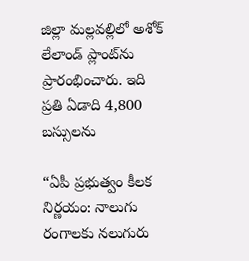జిల్లా మల్లవల్లిలో అశోక్ లేలాండ్‌ ప్లాంట్‌ను ప్రారంభించారు. ఇది ప్రతి ఏడాది 4,800 బస్సులను

“ఏపీ ప్రభుత్వం కీలక నిర్ణయం: నాలుగు రంగాలకు నలుగురు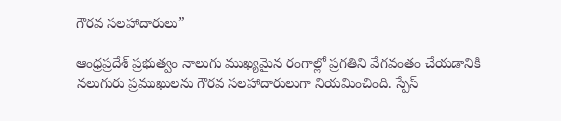గౌరవ సలహాదారులు”

ఆంధ్రప్రదేశ్‌ ప్రభుత్వం నాలుగు ముఖ్యమైన రంగాల్లో ప్రగతిని వేగవంతం చేయడానికి నలుగురు ప్రముఖులను గౌరవ సలహాదారులుగా నియమించింది. స్పేస్‌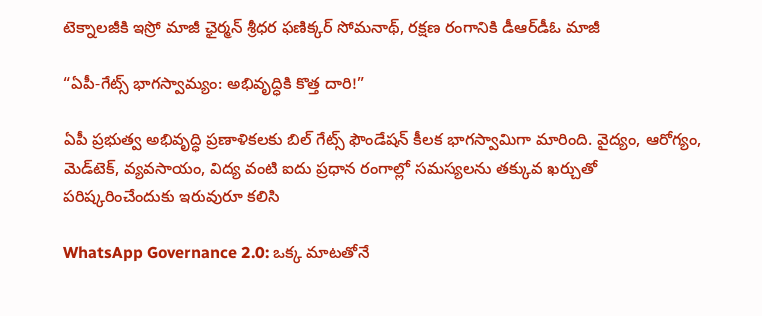టెక్నాలజీకి ఇస్రో మాజీ ఛైర్మన్‌ శ్రీధర ఫణిక్కర్‌ సోమనాథ్, రక్షణ రంగానికి డీఆర్‌డీఓ మాజీ

“ఏపీ-గేట్స్ భాగస్వామ్యం: అభివృద్ధికి కొత్త దారి!”

ఏపీ ప్రభుత్వ అభివృద్ధి ప్రణాళికలకు బిల్‌ గేట్స్ ఫౌండేషన్ కీలక భాగస్వామిగా మారింది. వైద్యం, ఆరోగ్యం, మెడ్‌టెక్, వ్యవసాయం, విద్య వంటి ఐదు ప్రధాన రంగాల్లో సమస్యలను తక్కువ ఖర్చుతో పరిష్కరించేందుకు ఇరువురూ కలిసి

WhatsApp Governance 2.0: ఒక్క మాటతోనే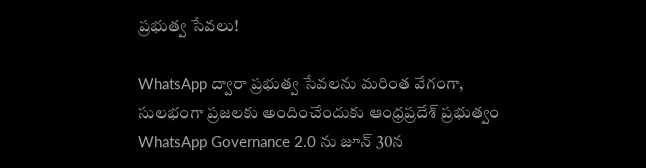ప్రభుత్వ సేవలు!

WhatsApp ద్వారా ప్రభుత్వ సేవలను మరింత వేగంగా, సులభంగా ప్రజలకు అందించేందుకు ఆంధ్రప్రదేశ్ ప్రభుత్వం WhatsApp Governance 2.0 ను జూన్ 30న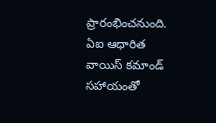ప్రారంభించనుంది. ఏఐ ఆధారిత వాయిస్ కమాండ్ సహాయంతో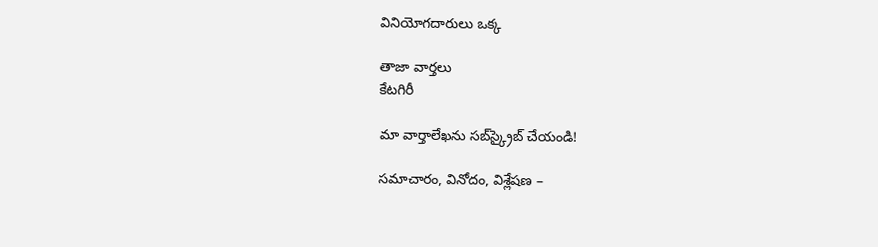వినియోగదారులు ఒక్క

తాజా వార్తలు
కేటగిరీ

మా వార్తాలేఖను సబ్‌స్క్రైబ్ చేయండి!

సమాచారం, వినోదం, విశ్లేషణ –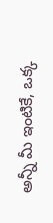అన్నీ మీ ఇంటికే, ఒక్క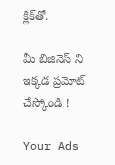క్లిక్‌తో.

మీ బిజినెస్ ని ఇక్కడ ప్రమోట్ చేస్కోండి !

Your Ads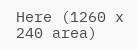Here (1260 x 240 area)